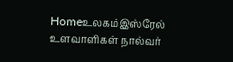Homeஉலகம்இஸ்ரேல் உளவாளிகள் நால்வர்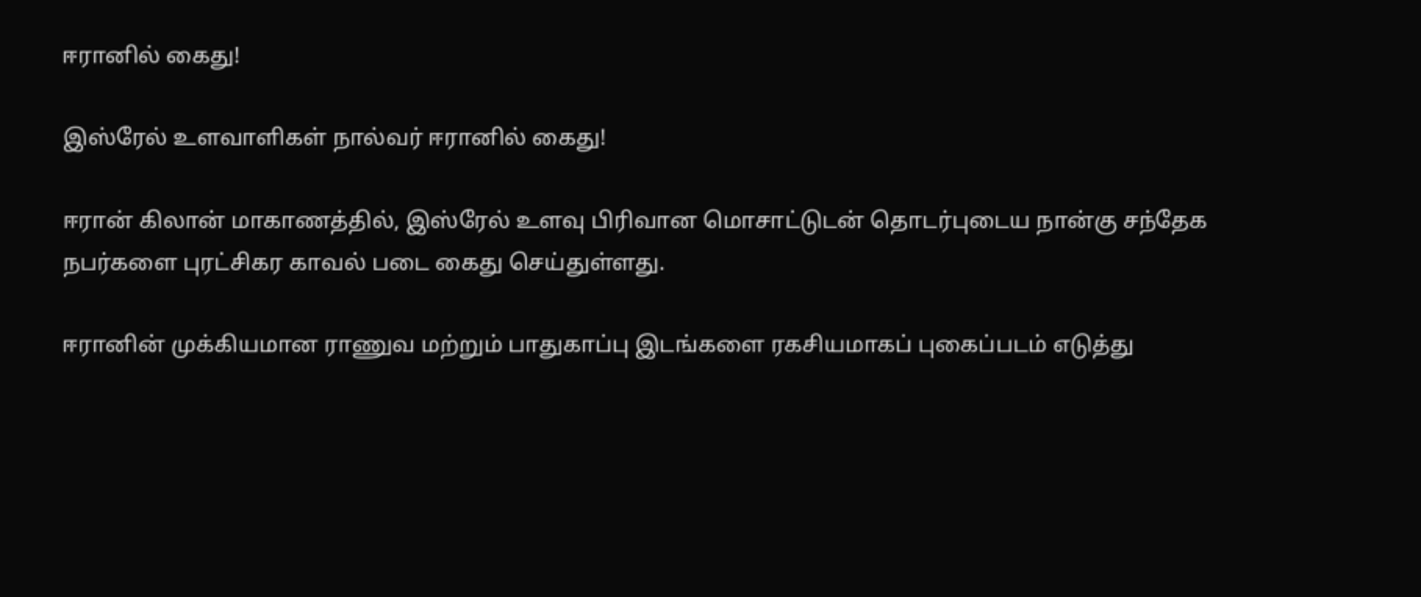ஈரானில் கைது!

இஸ்ரேல் உளவாளிகள் நால்வர் ஈரானில் கைது!

ஈரான் கிலான் மாகாணத்தில், இஸ்ரேல் உளவு பிரிவான மொசாட்டுடன் தொடர்புடைய நான்கு சந்தேக நபர்களை புரட்சிகர காவல் படை கைது செய்துள்ளது.

ஈரானின் முக்கியமான ராணுவ மற்றும் பாதுகாப்பு இடங்களை ரகசியமாகப் புகைப்படம் எடுத்து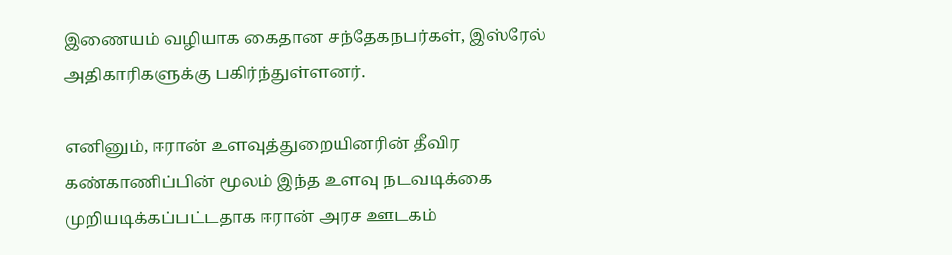இணையம் வழியாக கைதான சந்தேகநபர்கள், இஸ்ரேல் அதிகாரிகளுக்கு பகிர்ந்துள்ளனர்.

எனினும், ஈரான் உளவுத்துறையினரின் தீவிர கண்காணிப்பின் மூலம் இந்த உளவு நடவடிக்கை முறியடிக்கப்பட்டதாக ஈரான் அரச ஊடகம்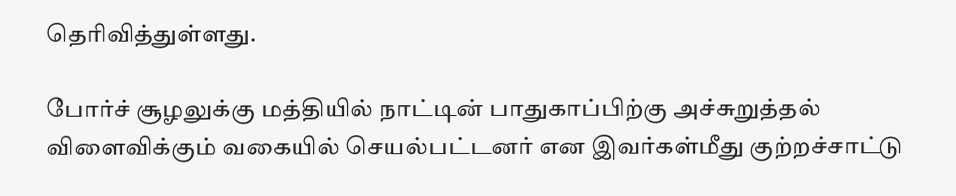தெரிவித்துள்ளது.

போர்ச் சூழலுக்கு மத்தியில் நாட்டின் பாதுகாப்பிற்கு அச்சுறுத்தல் விளைவிக்கும் வகையில் செயல்பட்டனர் என இவர்கள்மீது குற்றச்சாட்டு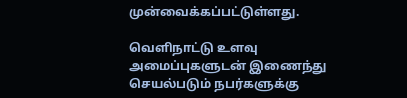முன்வைக்கப்பட்டுள்ளது.

வெளிநாட்டு உளவு அமைப்புகளுடன் இணைந்து செயல்படும் நபர்களுக்கு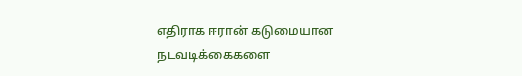எதிராக ஈரான் கடுமையான நடவடிக்கைகளை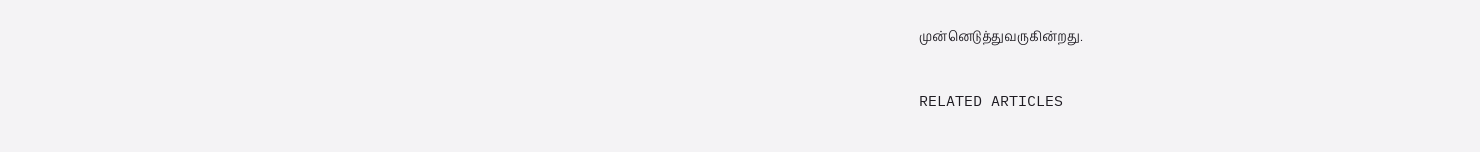முன்னெடுத்துவருகின்றது.

RELATED ARTICLES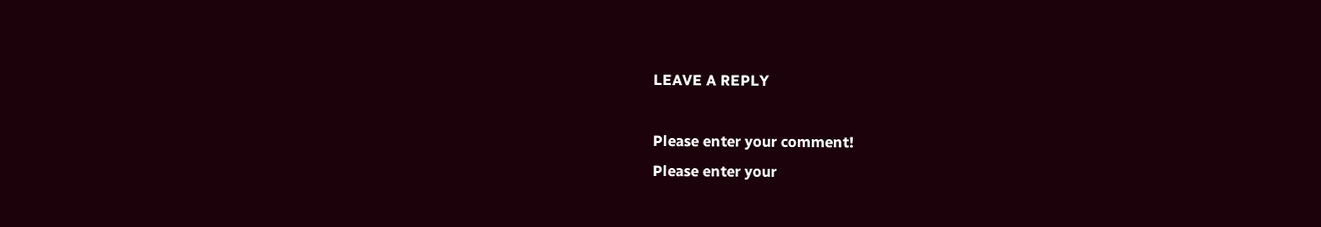LEAVE A REPLY

Please enter your comment!
Please enter your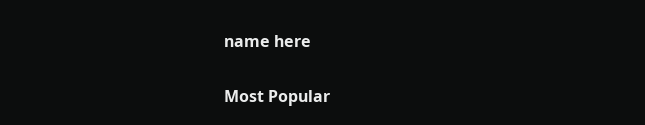name here

Most Popular